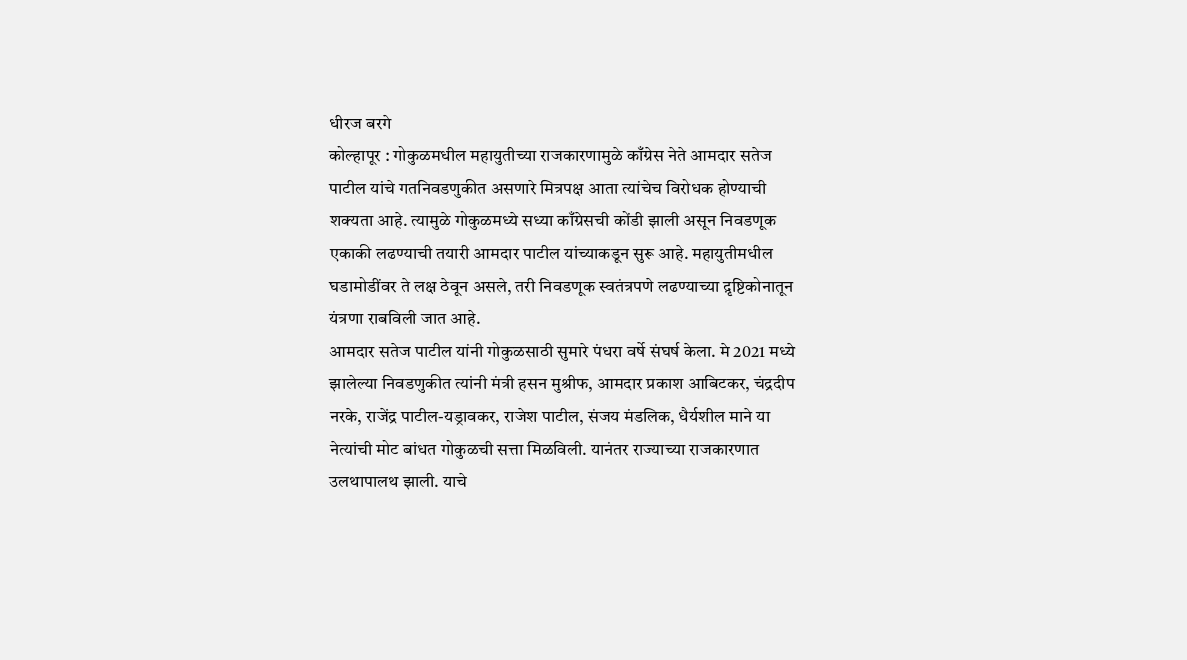धीरज बरगे
कोल्हापूर : गोकुळमधील महायुतीच्या राजकारणामुळे काँग्रेस नेते आमदार सतेज पाटील यांचे गतनिवडणुकीत असणारे मित्रपक्ष आता त्यांचेच विरोधक होण्याची शक्यता आहे. त्यामुळे गोकुळमध्ये सध्या काँग्रेसची कोंडी झाली असून निवडणूक एकाकी लढण्याची तयारी आमदार पाटील यांच्याकडून सुरू आहे. महायुतीमधील घडामोडींवर ते लक्ष ठेवून असले, तरी निवडणूक स्वतंत्रपणे लढण्याच्या द़ृष्टिकोनातून यंत्रणा राबविली जात आहे.
आमदार सतेज पाटील यांनी गोकुळसाठी सुमारे पंधरा वर्षे संघर्ष केला. मे 2021 मध्ये झालेल्या निवडणुकीत त्यांनी मंत्री हसन मुश्रीफ, आमदार प्रकाश आबिटकर, चंद्रदीप नरके, राजेंद्र पाटील-यड्रावकर, राजेश पाटील, संजय मंडलिक, धैर्यशील माने या नेत्यांची मोट बांधत गोकुळची सत्ता मिळविली. यानंतर राज्याच्या राजकारणात उलथापालथ झाली. याचे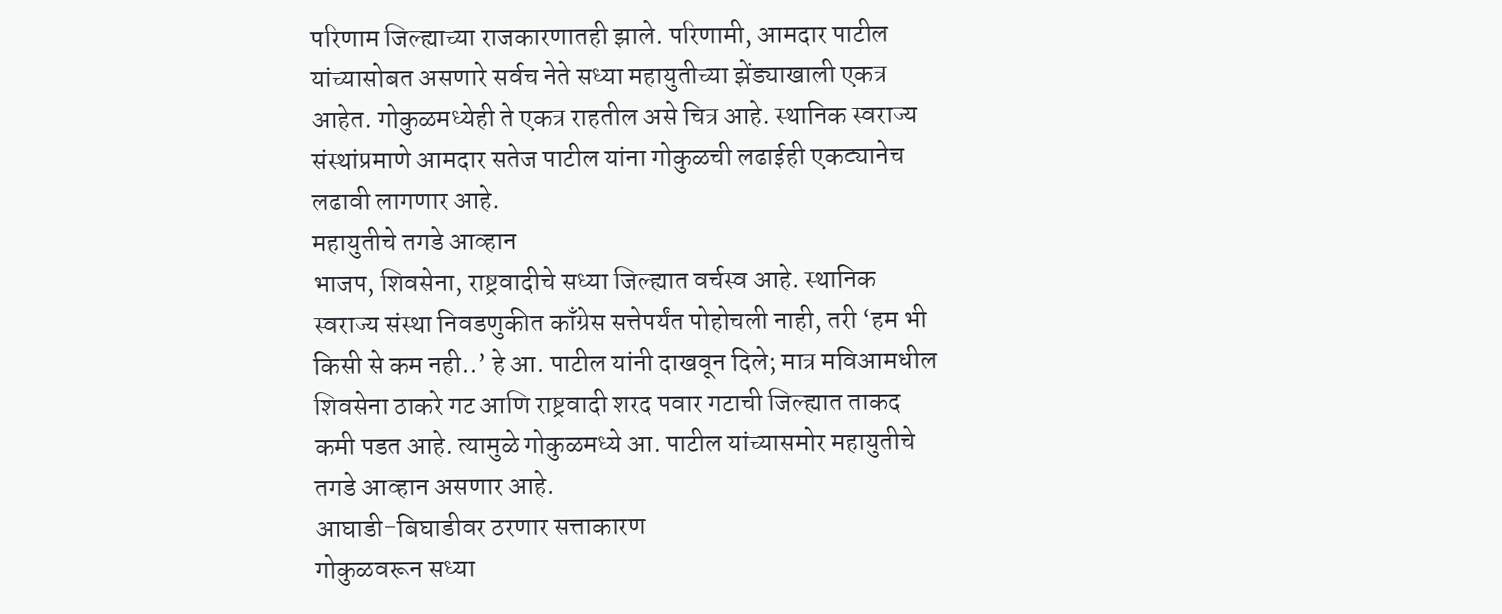परिणाम जिल्ह्याच्या राजकारणातही झाले. परिणामी, आमदार पाटील यांच्यासोबत असणारे सर्वच नेते सध्या महायुतीच्या झेंड्याखाली एकत्र आहेत. गोकुळमध्येही ते एकत्र राहतील असे चित्र आहे. स्थानिक स्वराज्य संस्थांप्रमाणे आमदार सतेज पाटील यांना गोकुळची लढाईही एकट्यानेच लढावी लागणार आहे.
महायुतीचे तगडे आव्हान
भाजप, शिवसेना, राष्ट्रवादीचे सध्या जिल्ह्यात वर्चस्व आहे. स्थानिक स्वराज्य संस्था निवडणुकीत काँग्रेस सत्तेपर्यंत पोहोचली नाही, तरी ‘हम भी किसी से कम नही..’ हे आ. पाटील यांनी दाखवून दिले; मात्र मविआमधील शिवसेना ठाकरे गट आणि राष्ट्रवादी शरद पवार गटाची जिल्ह्यात ताकद कमी पडत आहे. त्यामुळे गोकुळमध्ये आ. पाटील यांच्यासमोर महायुतीचे तगडे आव्हान असणार आहे.
आघाडी-बिघाडीवर ठरणार सत्ताकारण
गोकुळवरून सध्या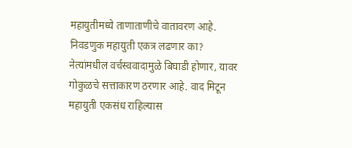महायुतीमध्ये ताणाताणीचे वातावरण आहे. निवडणुक महायुती एकत्र लढणार का? नेत्यांमधील वर्चस्ववादामुळे बिघाडी होणार, यावर गोकुळचे सत्ताकारण ठरणार आहे. वाद मिटून महायुती एकसंध राहिल्यास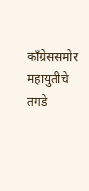काँग्रेससमोर महायुतीचे तगडे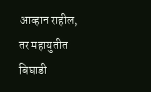आव्हान राहील, तर महायुतीत बिघाडी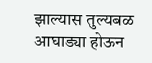झाल्यास तुल्यबळ आघाड्या होऊन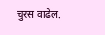चुरस वाढेल.